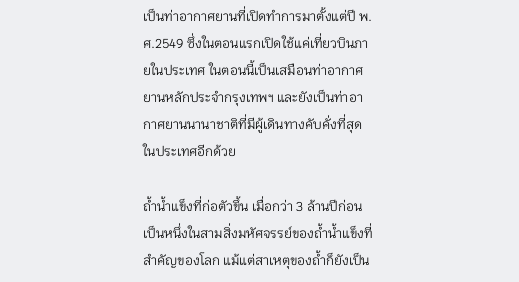เป็นท่าอากาศยานที่เปิดทำการมาตั้งแต่ปี พ.ศ.2549 ซึ่งในตอนแรกเปิดใช้แค่เที่ยวบินภายในประเทศ ในตอนนี้เป็นเสมือนท่าอากาศยานหลักประจำกรุงเทพฯ และยังเป็นท่าอากาศยานนานาชาติที่มีผู้เดินทางคับคั่งที่สุดในประเทศอีกด้วย

ถ้ำน้ำแข็งที่ก่อตัวขึ้น เมื่อกว่า 3 ล้านปีก่อน เป็นหนึ่งในสามสิ่งมหัศจรรย์ของถ้ำน้ำแข็งที่สำคัญของโลก แม้แต่สาเหตุของถ้ำก็ยังเป็น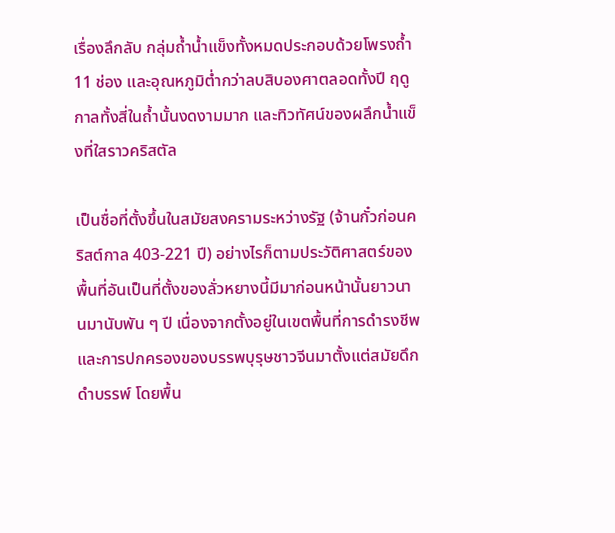เรื่องลึกลับ กลุ่มถ้ำน้ำแข็งทั้งหมดประกอบด้วยโพรงถ้ำ 11 ช่อง และอุณหภูมิต่ำกว่าลบสิบองศาตลอดทั้งปี ฤดูกาลทั้งสี่ในถ้ำนั้นงดงามมาก และทิวทัศน์ของผลึกน้ำแข็งที่ใสราวคริสตัล

เป็นชื่อที่ตั้งขึ้นในสมัยสงครามระหว่างรัฐ (จ้านกั๋วก่อนคริสต์กาล 403-221 ปี) อย่างไรก็ตามประวัติศาสตร์ของพื้นที่อันเป็นที่ตั้งของลั่วหยางนี้มีมาก่อนหน้านั้นยาวนานมานับพัน ๆ ปี เนื่องจากตั้งอยู่ในเขตพื้นที่การดำรงชีพและการปกครองของบรรพบุรุษชาวจีนมาตั้งแต่สมัยดึกดำบรรพ์ โดยพื้น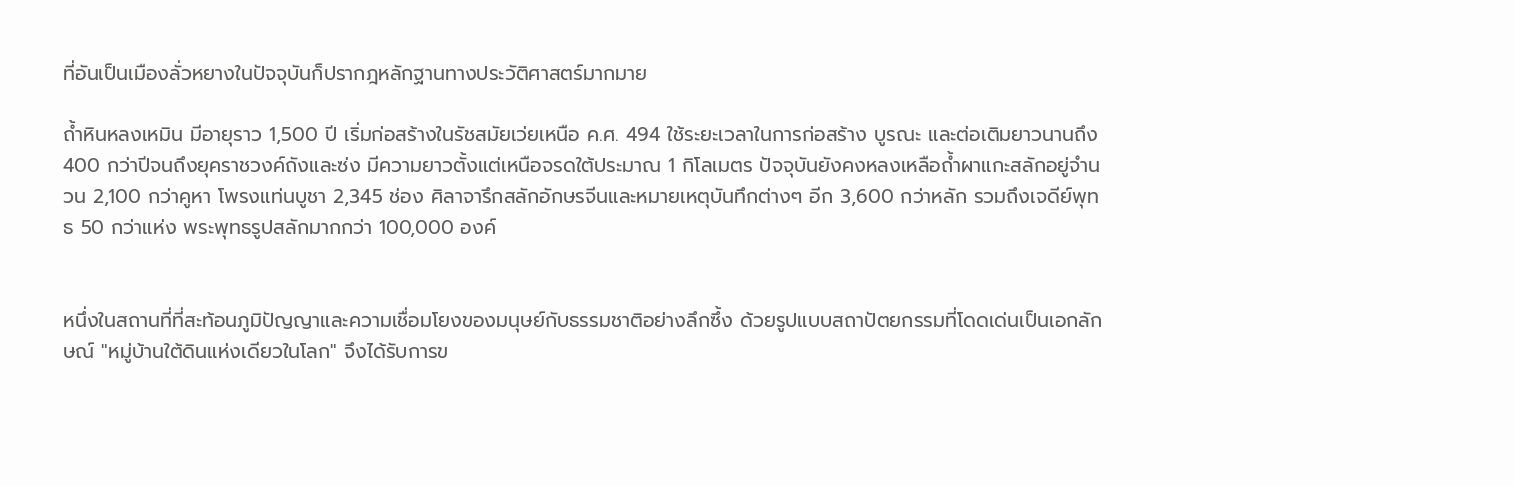ที่อันเป็นเมืองลั่วหยางในปัจจุบันก็ปรากฎหลักฐานทางประวัติศาสตร์มากมาย

ถ้ำหินหลงเหมิน มีอายุราว 1,500 ปี เริ่มก่อสร้างในรัชสมัยเว่ยเหนือ ค.ศ. 494 ใช้ระยะเวลาในการก่อสร้าง บูรณะ และต่อเติมยาวนานถึง 400 กว่าปีจนถึงยุคราชวงค์ถังและซ่ง มีความยาวตั้งแต่เหนือจรดใต้ประมาณ 1 กิโลเมตร ปัจจุบันยังคงหลงเหลือถ้ำผาแกะสลักอยู่จำนวน 2,100 กว่าคูหา โพรงแท่นบูชา 2,345 ช่อง ศิลาจารึกสลักอักษรจีนและหมายเหตุบันทึกต่างๆ อีก 3,600 กว่าหลัก รวมถึงเจดีย์พุทธ 50 กว่าแห่ง พระพุทธรูปสลักมากกว่า 100,000 องค์


หนึ่งในสถานที่ที่สะท้อนภูมิปัญญาและความเชื่อมโยงของมนุษย์กับธรรมชาติอย่างลึกซึ้ง ด้วยรูปแบบสถาปัตยกรรมที่โดดเด่นเป็นเอกลักษณ์ "หมู่บ้านใต้ดินแห่งเดียวในโลก" จึงได้รับการข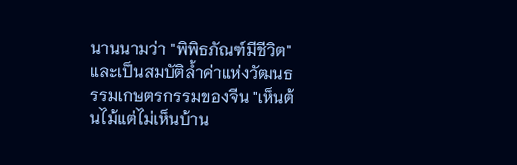นานนามว่า "พิพิธภัณฑ์มีชีวิต" และเป็นสมบัติล้ำค่าแห่งวัฒนธรรมเกษตรกรรมของจีน "เห็นต้นไม้แต่ไม่เห็นบ้าน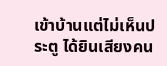เข้าบ้านแต่ไม่เห็นประตู ได้ยินเสียงคน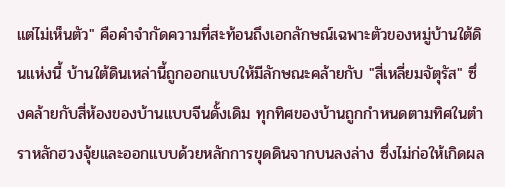แต่ไม่เห็นตัว" คือคำจำกัดความที่สะท้อนถึงเอกลักษณ์เฉพาะตัวของหมู่บ้านใต้ดินแห่งนี้ บ้านใต้ดินเหล่านี้ถูกออกแบบให้มีลักษณะคล้ายกับ "สี่เหลี่ยมจัตุรัส" ซึ่งคล้ายกับสี่ห้องของบ้านแบบจีนดั้งเดิม ทุกทิศของบ้านถูกกำหนดตามทิศในตำราหลักฮวงจุ้ยและออกแบบด้วยหลักการขุดดินจากบนลงล่าง ซึ่งไม่ก่อให้เกิดผล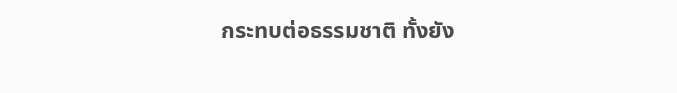กระทบต่อธรรมชาติ ทั้งยัง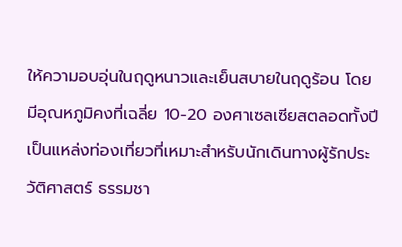ให้ความอบอุ่นในฤดูหนาวและเย็นสบายในฤดูร้อน โดยมีอุณหภูมิคงที่เฉลี่ย 10-20 องศาเซลเซียสตลอดทั้งปี เป็นแหล่งท่องเที่ยวที่เหมาะสำหรับนักเดินทางผู้รักประวัติศาสตร์ ธรรมชา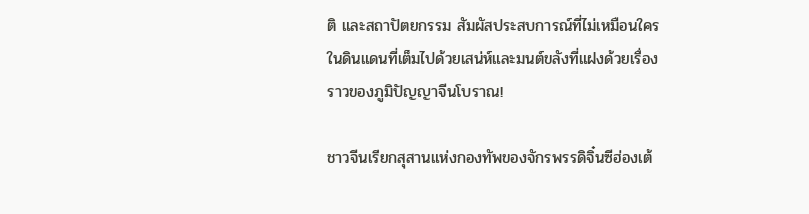ติ และสถาปัตยกรรม สัมผัสประสบการณ์ที่ไม่เหมือนใครในดินแดนที่เต็มไปด้วยเสน่ห์และมนต์ขลังที่แฝงด้วยเรื่องราวของภูมิปัญญาจีนโบราณ!

ชาวจีนเรียกสุสานแห่งกองทัพของจักรพรรดิจิ๋นซีฮ่องเต้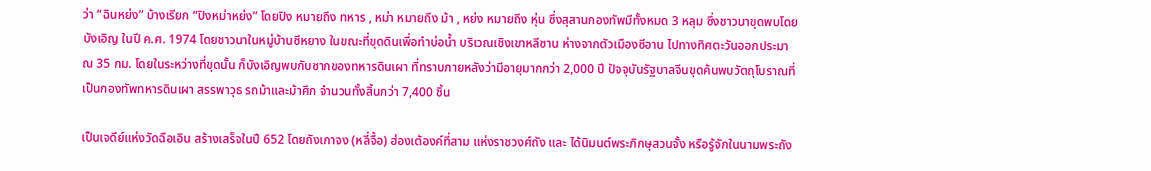ว่า “ฉินหย่ง” บ้างเรียก “ปิงหม่าหย่ง” โดยปิง หมายถึง ทหาร , หม่า หมายถึง ม้า , หย่ง หมายถึง หุ่น ซึ่งสุสานกองทัพมีทั้งหมด 3 หลุม ซึ่งชาวนาขุดพบโดยบังเอิญ ในปี ค.ศ. 1974 โดยชาวนาในหมู่บ้านซีหยาง ในขณะที่ขุดดินเพื่อทำบ่อน้ำ บริเวณเชิงเขาหลีซาน ห่างจากตัวเมืองซีอาน ไปทางทิศตะวันออกประมาณ 35 กม. โดยในระหว่างที่ขุดนั้น ก็บังเอิญพบกับซากของทหารดินเผา ที่ทราบภายหลังว่ามีอายุมากกว่า 2,000 ปี ปัจจุบันรัฐบาลจีนขุดค้นพบวัตถุโบราณที่เป็นกองทัพทหารดินเผา สรรพาวุธ รถม้าและม้าศึก จำนวนทั้งสิ้นกว่า 7,400 ชิ้น

เป็นเจดีย์แห่งวัดฉือเอิน สร้างเสร็จในปี 652 โดยถังเกาจง (หลี่จื้อ) ฮ่องเต้องค์ที่สาม แห่งราชวงศ์ถัง และ ได้นิมนต์พระภิกษุสวนจั้ง หรือรู้จักในนามพระถัง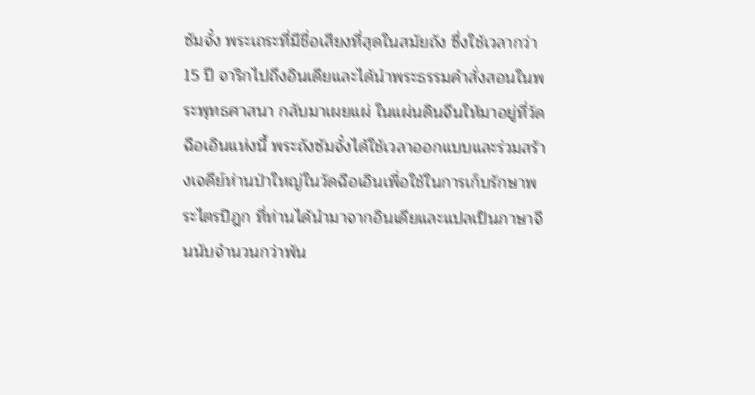ซัมจั๋ง พระเถระที่มีชื่อเสียงที่สุดในสมัยถัง ซึ่งใช้เวลากว่า 15 ปี จาริกไปถึงอินเดียและได้นำพระธรรมคำสั่งสอนในพระพุทธศาสนา กลับมาเผยแผ่ ในแผ่นดินจีนให้มาอยู่ที่วัดฉือเอินแห่งนี้ พระถังซัมจั๋งได้ใช้เวลาออกแบบและร่วมสร้างเจดีย์ห่านป่าใหญ่ในวัดฉือเอินเพื่อใช้ในการเก็บรักษาพระไตรปิฎก ที่ท่านได้นำมาจากอินเดียและแปลเป็นภาษาจีนนับจำนวนกว่าพัน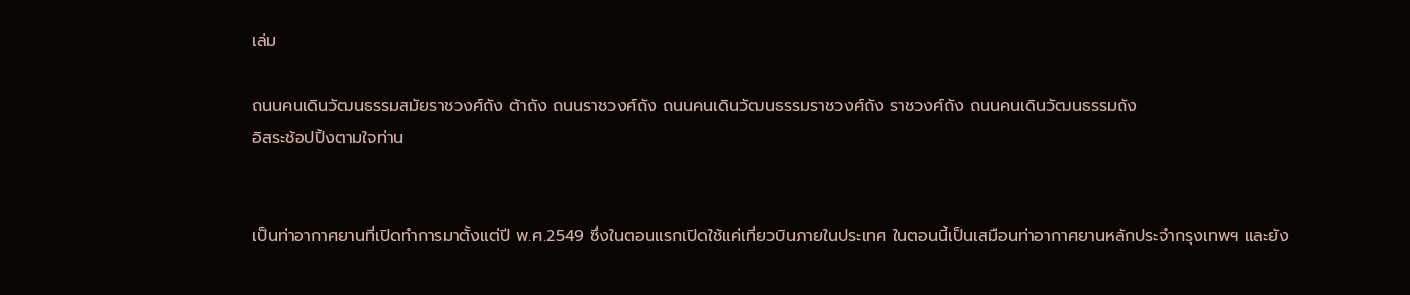เล่ม

ถนนคนเดินวัฒนธรรมสมัยราชวงศ์ถัง ต้าถัง ถนนราชวงศ์ถัง ถนนคนเดินวัฒนธรรมราชวงศ์ถัง ราชวงศ์ถัง ถนนคนเดินวัฒนธรรมถัง
อิสระช้อปปิ้งตามใจท่าน


เป็นท่าอากาศยานที่เปิดทำการมาตั้งแต่ปี พ.ศ.2549 ซึ่งในตอนแรกเปิดใช้แค่เที่ยวบินภายในประเทศ ในตอนนี้เป็นเสมือนท่าอากาศยานหลักประจำกรุงเทพฯ และยัง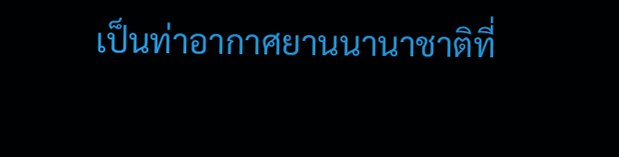เป็นท่าอากาศยานนานาชาติที่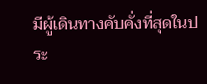มีผู้เดินทางคับคั่งที่สุดในประ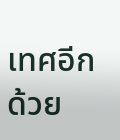เทศอีกด้วย